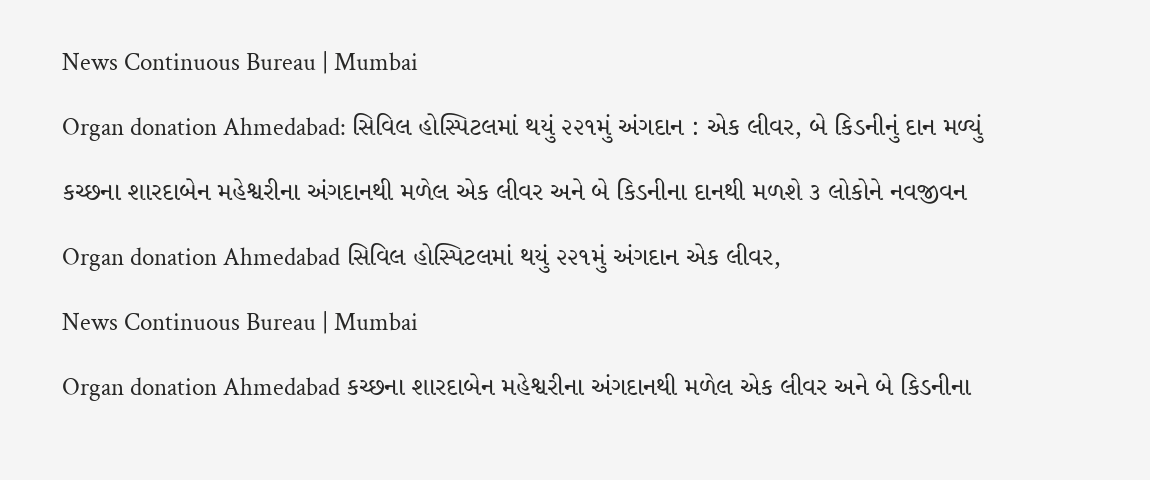News Continuous Bureau | Mumbai

Organ donation Ahmedabad: સિવિલ હોસ્પિટલમાં થયું ૨૨૧મું અંગદાન : એક લીવર, બે કિડનીનું દાન મળ્યું

કચ્છના શારદાબેન મહેશ્વરીના અંગદાનથી મળેલ એક લીવર અને બે કિડનીના દાનથી મળશે ૩ લોકોને નવજીવન

Organ donation Ahmedabad સિવિલ હોસ્પિટલમાં થયું ૨૨૧મું અંગદાન એક લીવર,

News Continuous Bureau | Mumbai

Organ donation Ahmedabad કચ્છના શારદાબેન મહેશ્વરીના અંગદાનથી મળેલ એક લીવર અને બે કિડનીના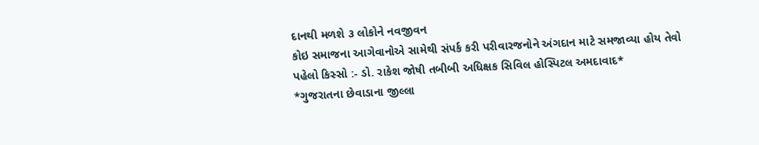દાનથી મળશે ૩ લોકોને નવજીવન
કોઇ સમાજના આગેવાનોએ સામેથી સંપર્ક કરી પરીવારજનોને અંગદાન માટે સમજાવ્યા હોય તેવો પહેલો કિસ્સો :- ડો. રાકેશ જોષી તબીબી અધિક્ષક સિવિલ હોસ્પિટલ અમદાવાદ*
*ગુજરાતના છેવાડાના જીલ્લા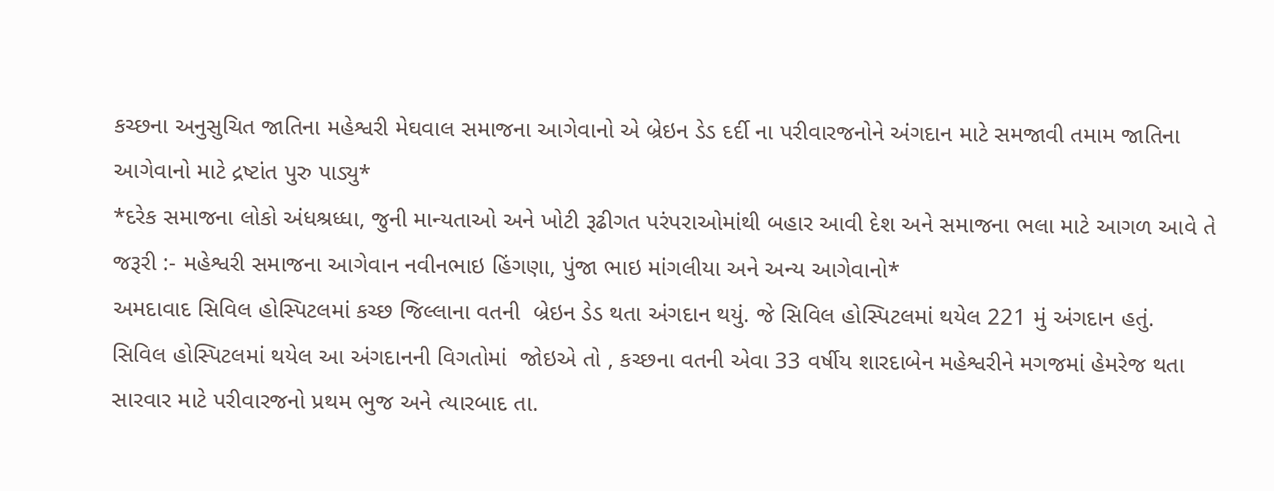કચ્છના અનુસુચિત જાતિના મહેશ્વરી મેઘવાલ સમાજના આગેવાનો એ બ્રેઇન ડેડ દર્દી ના પરીવારજનોને અંગદાન માટે સમજાવી તમામ જાતિના આગેવાનો માટે દ્રષ્ટાંત પુરુ પાડ્યુ*
*દરેક સમાજના લોકો અંધશ્રધ્ધા, જુની માન્યતાઓ અને ખોટી રૂઢીગત પરંપરાઓમાંથી બહાર આવી દેશ અને સમાજના ભલા માટે આગળ આવે તે જરૂરી :- મહેશ્વરી સમાજના આગેવાન નવીનભાઇ હિંગણા, પુંજા ભાઇ માંગલીયા અને અન્ય આગેવાનો*
અમદાવાદ સિવિલ હોસ્પિટલમાં કચ્છ જિલ્લાના વતની  બ્રેઇન ડેડ થતા અંગદાન થયું. જે સિવિલ હોસ્પિટલમાં થયેલ 221 મું અંગદાન હતું.
સિવિલ હોસ્પિટલમાં થયેલ આ અંગદાનની વિગતોમાં  જોઇએ તો , કચ્છના વતની એવા 33 વર્ષીય શારદાબેન મહેશ્વરીને મગજમાં હેમરેજ થતા સારવાર માટે પરીવારજનો પ્રથમ ભુજ અને ત્યારબાદ તા.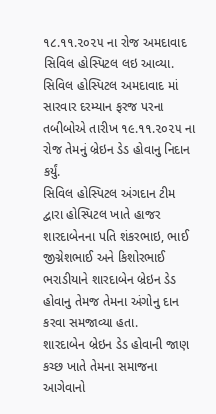૧૮.૧૧.૨૦૨૫ ના રોજ અમદાવાદ સિવિલ હોસ્પિટલ લઇ આવ્યા.
સિવિલ હોસ્પિટલ અમદાવાદ માં સારવાર દરમ્યાન ફરજ પરના તબીબોએ તારીખ ૧૯.૧૧.૨૦૨૫ ના રોજ તેમનું બ્રેઇન ડેડ હોવાનુ નિદાન કર્યું.
સિવિલ હોસ્પિટલ અંગદાન ટીમ દ્વારા હોસ્પિટલ ખાતે હાજર શારદાબેનના પતિ શંકરભાઇ, ભાઈ જીગ્નેશભાઈ અને કિશોરભાઈ ભરાડીયાને શારદાબેન બ્રેઇન ડેડ હોવાનુ તેમજ તેમના અંગોનુ દાન કરવા સમજાવ્યા હતા.
શારદાબેન બ્રેઇન ડેડ હોવાની જાણ કચ્છ ખાતે તેમના સમાજના આગેવાનો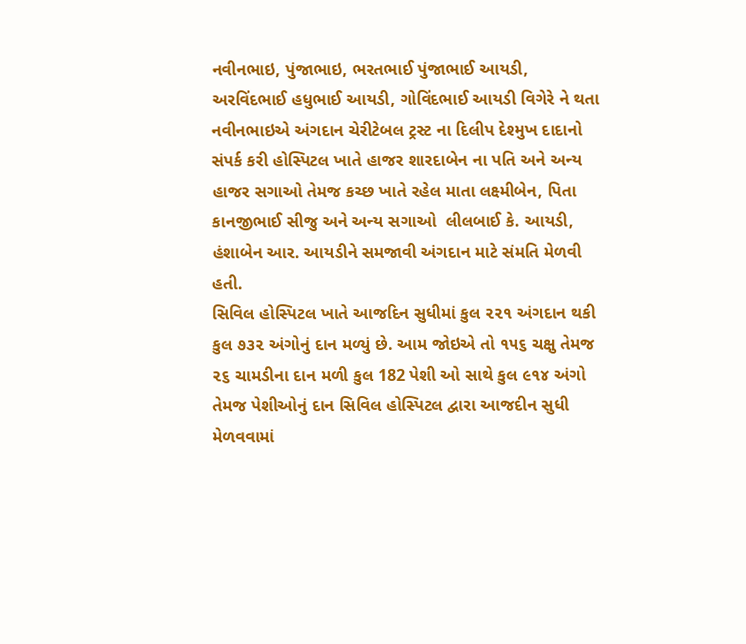નવીનભાઇ, પુંજાભાઇ, ભરતભાઈ પુંજાભાઈ આયડી, અરવિંદભાઈ હધુભાઈ આયડી, ગોવિંદભાઈ આયડી વિગેરે ને થતા નવીનભાઇએ અંગદાન ચેરીટેબલ ટ્રસ્ટ ના દિલીપ દેશ્મુખ દાદાનો સંપર્ક કરી હોસ્પિટલ ખાતે હાજર શારદાબેન ના પતિ અને અન્ય હાજર સગાઓ તેમજ કચ્છ ખાતે રહેલ માતા લક્ષ્મીબેન, પિતા કાનજીભાઈ સીજુ અને અન્ય સગાઓ  લીલબાઈ કે. આયડી, હંશાબેન આર. આયડીને સમજાવી અંગદાન માટે સંમતિ મેળવી હતી.
સિવિલ હોસ્પિટલ ખાતે આજદિન સુધીમાં કુલ ૨૨૧ અંગદાન થકી કુલ ૭૩૨ અંગોનું દાન મળ્યું છે. આમ જોઇએ તો ૧૫૬ ચક્ષુ તેમજ ૨૬ ચામડીના દાન મળી કુલ 182 પેશી ઓ સાથે કુલ ૯૧૪ અંગો તેમજ પેશીઓનું દાન સિવિલ હોસ્પિટલ દ્વારા આજદીન સુધી મેળવવામાં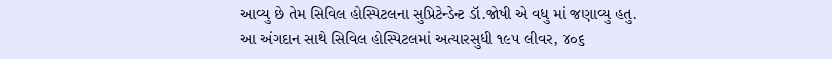આવ્યુ છે તેમ સિવિલ હોસ્પિટલના સુપ્રિટેન્ડેન્ટ ડૉ.જોષી એ વધુ માં જણાવ્યુ હતુ.
આ અંગદાન સાથે સિવિલ હોસ્પિટલમાં અત્યારસુધી ૧૯૫ લીવર, ૪૦૬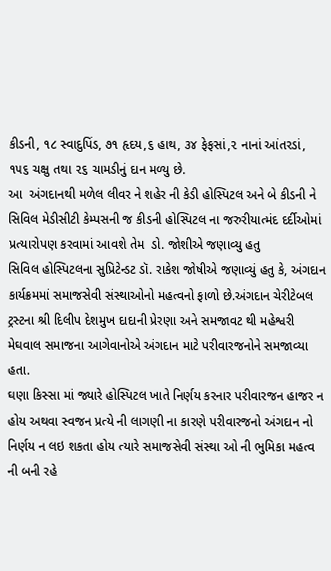કીડની, ૧૮ સ્વાદુપિંડ, ૭૧ હૃદય,૬ હાથ, ૩૪ ફેફસાં,૨ નાનાં આંતરડાં, ૧૫૬ ચક્ષુ તથા ૨૬ ચામડીનું દાન મળ્યુ છે.
આ  અંગદાનથી મળેલ લીવર ને શહેર ની કેડી હોસ્પિટલ અને બે કીડની ને સિવિલ મેડીસીટી કેમ્પસની જ કીડની હોસ્પિટલ ના જરુરીયાત્મંદ દર્દીઓમાં પ્રત્યારોપણ કરવામાં આવશે તેમ  ડો. જોશીએ જણાવ્યુ હતુ
સિવિલ હોસ્પિટલના સુપ્રિટેન્ડટ ડૉ. રાકેશ જોષીએ જણાવ્યું હતુ કે, અંગદાન કાર્યક્રમમાં સમાજસેવી સંસ્થાઓનો મહત્વનો ફાળો છે.અંગદાન ચેરીટેબલ ટ્રસ્ટના શ્રી દિલીપ દેશમુખ દાદાની પ્રેરણા અને સમજાવટ થી મહેશ્વરી મેઘવાલ સમાજના આગેવાનોએ અંગદાન માટે પરીવારજનોને સમજાવ્યા હતા.
ઘણા કિસ્સા માં જ્યારે હોસ્પિટલ ખાતે નિર્ણય કરનાર પરીવારજન હાજર ન હોય અથવા સ્વજન પ્રત્યે ની લાગણી ના કારણે પરીવારજનો અંગદાન નો નિર્ણય ન લઇ શકતા હોય ત્યારે સમાજસેવી સંસ્થા ઓ ની ભુમિકા મહત્વ ની બની રહે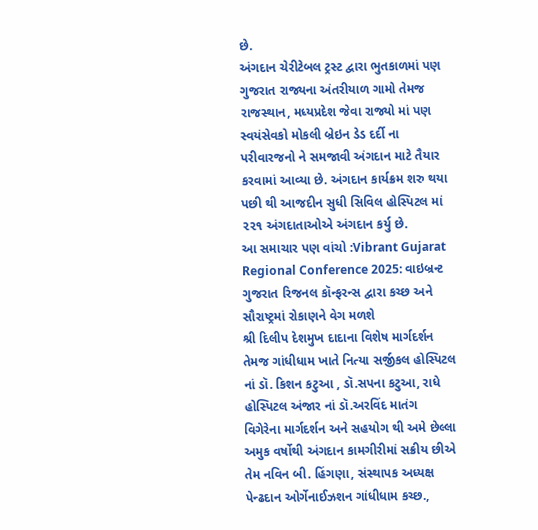છે.
અંગદાન ચેરીટેબલ ટ્રસ્ટ દ્વારા ભુતકાળમાં પણ ગુજરાત રાજ્યના અંતરીયાળ ગામો તેમજ રાજસ્થાન, મધ્યપ્રદેશ જેવા રાજ્યો માં પણ સ્વયંસેવકો મોકલી બ્રેઇન ડેડ દર્દી ના પરીવારજનો ને સમજાવી અંગદાન માટે તૈયાર કરવામાં આવ્યા છે. અંગદાન કાર્યક્રમ શરુ થયા પછી થી આજદીન સુધી સિવિલ હોસ્પિટલ માં ૨૨૧ અંગદાતાઓએ અંગદાન કર્યુ છે.
આ સમાચાર પણ વાંચો :Vibrant Gujarat Regional Conference 2025: વાઇબ્રન્ટ ગુજરાત રિજનલ કૉન્ફરન્સ દ્વારા કચ્છ અને સૌરાષ્ટ્રમાં રોકાણને વેગ મળશે
શ્રી દિલીપ દેશમુખ દાદાના વિશેષ માર્ગદર્શન તેમજ ગાંધીધામ ખાતે નિત્યા સર્જીકલ હોસ્પિટલ નાં ડૉ. કિશન કટુઆ , ડૉ.સપના કટુઆ, રાધે હોસ્પિટલ અંજાર નાં ડૉ.અરવિંદ માતંગ વિગેરેના માર્ગદર્શન અને સહયોગ થી અમે છેલ્લા અમુક વર્ષોથી અંગદાન કામગીરીમાં સક્રીય છીએ તેમ નવિન બી. હિંગણા, સંસ્થાપક અધ્યક્ષ પેન્ઢદાન ઓર્ગેનાઈઝશન ગાંધીધામ કચ્છ.,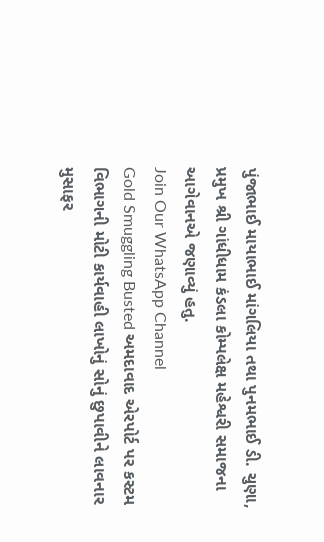પુંજાભાઈ માયાભાઈ માંગલિયા તથા પુનમભાઈ ડી. ચુણા, પ્રમુખ શ્રી ગાંધીધામ કંડલા કોમ્પલેક્ષ મહેશ્વરી સમાજના આગેવાનએ જણાવ્યું હતુ.
Join Our WhatsApp Channel
Gold Smuggling Busted અમદાવાદ એરપોર્ટ પર કસ્ટમ વિભાગની મોટી કાર્યવાહી લાખોનું સોનું છુપાવીને લાવનાર મુસાફર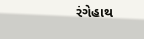રંગેહાથ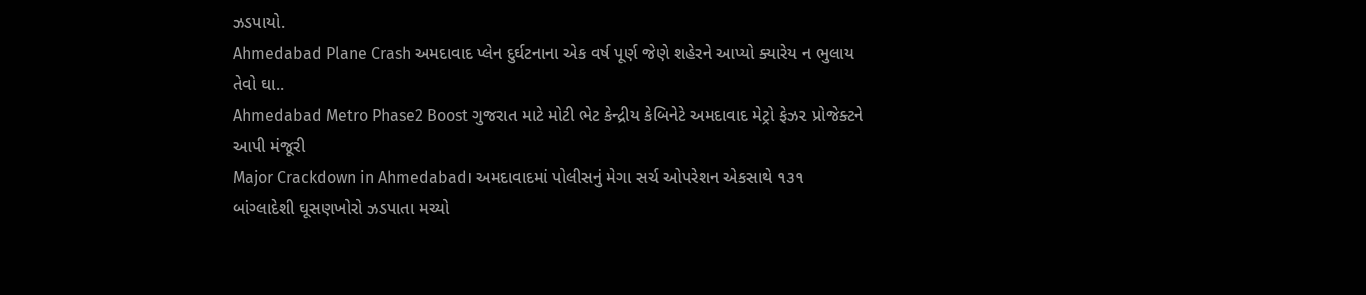ઝડપાયો.
Ahmedabad Plane Crash અમદાવાદ પ્લેન દુર્ઘટનાના એક વર્ષ પૂર્ણ જેણે શહેરને આપ્યો ક્યારેય ન ભુલાય તેવો ઘા..
Ahmedabad Metro Phase2 Boost ગુજરાત માટે મોટી ભેટ કેન્દ્રીય કેબિનેટે અમદાવાદ મેટ્રો ફેઝ૨ પ્રોજેક્ટને આપી મંજૂરી
Major Crackdown in Ahmedabad। અમદાવાદમાં પોલીસનું મેગા સર્ચ ઓપરેશન એકસાથે ૧૩૧ બાંગ્લાદેશી ઘૂસણખોરો ઝડપાતા મચ્યો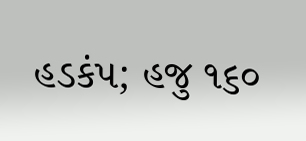હડકંપ; હજુ ૧૬૦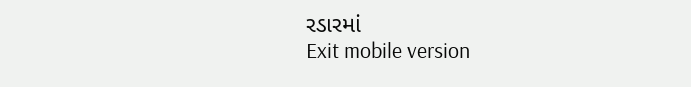રડારમાં
Exit mobile version